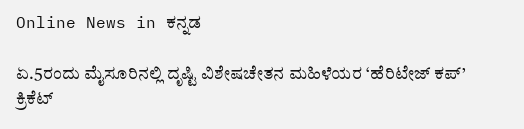Online News in ಕನ್ನಡ

ಏ.5ರಂದು ಮೈಸೂರಿನಲ್ಲಿ ದೃಷ್ಟಿ ವಿಶೇಷಚೇತನ ಮಹಿಳೆಯರ ‘ಹೆರಿಟೇಜ್ ಕಪ್’ ಕ್ರಿಕೆಟ್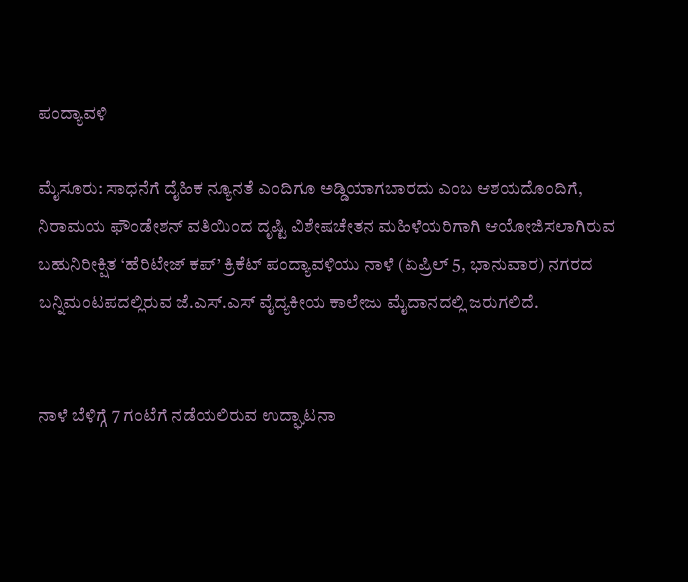ಪಂದ್ಯಾವಳಿ

ಮೈಸೂರು: ಸಾಧನೆಗೆ ದೈಹಿಕ ನ್ಯೂನತೆ ಎಂದಿಗೂ ಅಡ್ಡಿಯಾಗಬಾರದು ಎಂಬ ಆಶಯದೊಂದಿಗೆ, ನಿರಾಮಯ ಫೌಂಡೇಶನ್ ವತಿಯಿಂದ ದೃಷ್ಟಿ ವಿಶೇಷಚೇತನ ಮಹಿಳೆಯರಿಗಾಗಿ ಆಯೋಜಿಸಲಾಗಿರುವ ಬಹುನಿರೀಕ್ಷಿತ ‘ಹೆರಿಟೇಜ್ ಕಪ್’ ಕ್ರಿಕೆಟ್ ಪಂದ್ಯಾವಳಿಯು ನಾಳೆ (ಏಪ್ರಿಲ್ 5, ಭಾನುವಾರ) ನಗರದ ಬನ್ನಿಮಂಟಪದಲ್ಲಿರುವ ಜೆ.ಎಸ್.ಎಸ್ ವೈದ್ಯಕೀಯ ಕಾಲೇಜು ಮೈದಾನದಲ್ಲಿ ಜರುಗಲಿದೆ.


ನಾಳೆ ಬೆಳಿಗ್ಗೆ 7 ಗಂಟೆಗೆ ನಡೆಯಲಿರುವ ಉದ್ಘಾಟನಾ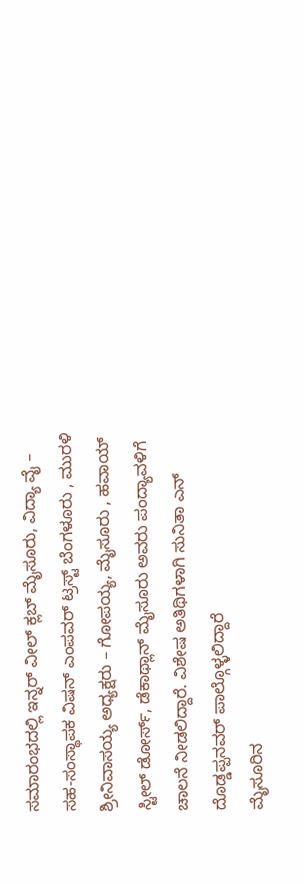ಸಮಾರಂಭದಲ್ಲಿ ಇನ್ನರ್ ವೀಲ್ ಕ್ಲಬ್ ಮೈಸೂರು, ವಿದ್ಯಾ ವೈ – ಸಹ-ಸಂಸ್ಥಾಪಕ ವಿಷನ್ ಎಂಪವರ್ ಟ್ರಸ್ಟ್ ಬೆಂಗಳೂರು , ಮುರಳಿ ಶ್ರೀನಿವಾಸಯ್ಯ ಅಧ್ಯಕ್ಷರು – ಗೋಪಯ್ಯ, ಮೈಸೂರು , ಹವಾಯ್ ಸ್ಟೀಲ್ ಡೋರ್ಸ್, ಡೆಕಾಥ್ಲಾನ್ ಮೈಸೂರು ಅವರು ಪಂದ್ಯಾವಳಿಗೆ ಚಾಲನೆ ನೀಡಲಿದ್ದಾರೆ. ವಿಶೇಷ ಅತಿಥಿಗಳಾಗಿ ಸುನಿತಾ ಎನ್ ದೊಡ್ಡಪ್ಪನವರ್ ಪಾಲ್ಗೊಳ್ಳಲಿದ್ದಾರೆ
ಮೈಸೂರಿನ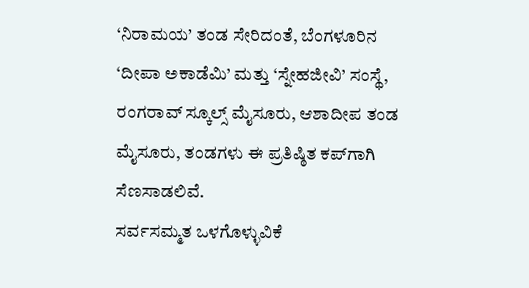‘ನಿರಾಮಯ’ ತಂಡ ಸೇರಿದಂತೆ, ಬೆಂಗಳೂರಿನ ‘ದೀಪಾ ಅಕಾಡೆಮಿ’ ಮತ್ತು ‘ಸ್ನೇಹಜೀವಿ’ ಸಂಸ್ಥೆ, ರಂಗರಾವ್ ಸ್ಕೂಲ್ಸ್ ಮೈಸೂರು, ಆಶಾದೀಪ ತಂಡ ಮೈಸೂರು, ತಂಡಗಳು ಈ ಪ್ರತಿಷ್ಠಿತ ಕಪ್‌ಗಾಗಿ ಸೆಣಸಾಡಲಿವೆ.
ಸರ್ವಸಮ್ಮತ ಒಳಗೊಳ್ಳುವಿಕೆ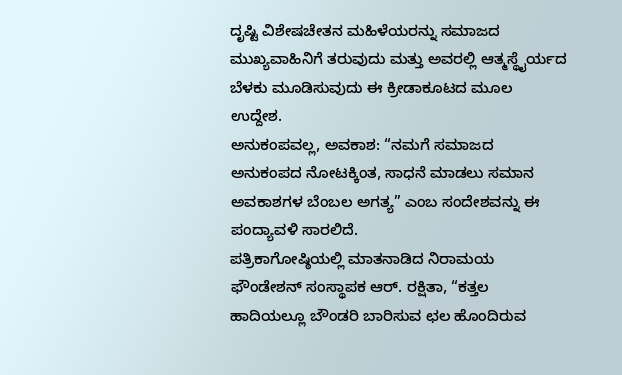ದೃಷ್ಟಿ ವಿಶೇಷಚೇತನ ಮಹಿಳೆಯರನ್ನು ಸಮಾಜದ ಮುಖ್ಯವಾಹಿನಿಗೆ ತರುವುದು ಮತ್ತು ಅವರಲ್ಲಿ ಆತ್ಮಸ್ಥೈರ್ಯದ ಬೆಳಕು ಮೂಡಿಸುವುದು ಈ ಕ್ರೀಡಾಕೂಟದ ಮೂಲ ಉದ್ದೇಶ.
ಅನುಕಂಪವಲ್ಲ, ಅವಕಾಶ: “ನಮಗೆ ಸಮಾಜದ ಅನುಕಂಪದ ನೋಟಕ್ಕಿಂತ, ಸಾಧನೆ ಮಾಡಲು ಸಮಾನ ಅವಕಾಶಗಳ ಬೆಂಬಲ ಅಗತ್ಯ” ಎಂಬ ಸಂದೇಶವನ್ನು ಈ ಪಂದ್ಯಾವಳಿ ಸಾರಲಿದೆ.
ಪತ್ರಿಕಾಗೋಷ್ಠಿಯಲ್ಲಿ ಮಾತನಾಡಿದ ನಿರಾಮಯ ಫೌಂಡೇಶನ್ ಸಂಸ್ಥಾಪಕ ಆರ್. ರಕ್ಷಿತಾ, “ಕತ್ತಲ ಹಾದಿಯಲ್ಲೂ ಬೌಂಡರಿ ಬಾರಿಸುವ ಛಲ ಹೊಂದಿರುವ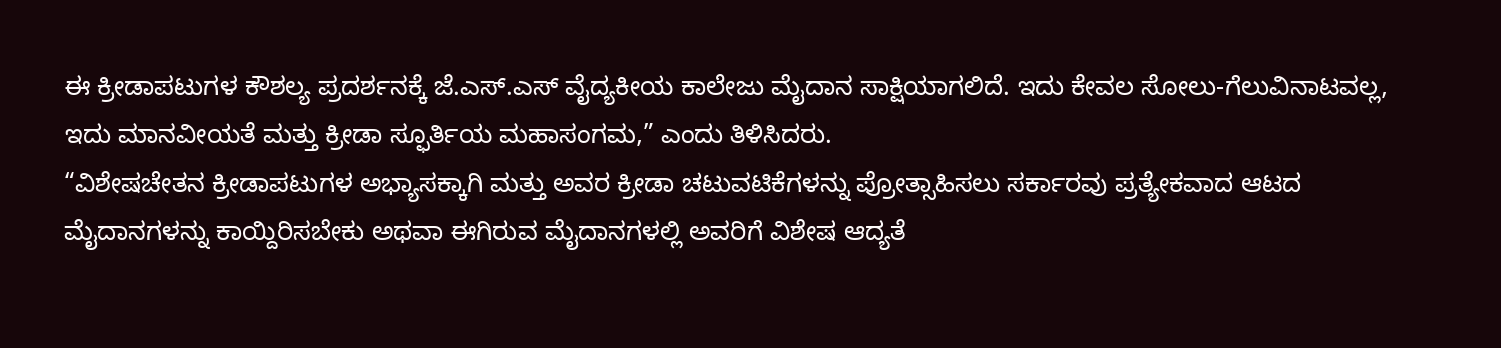ಈ ಕ್ರೀಡಾಪಟುಗಳ ಕೌಶಲ್ಯ ಪ್ರದರ್ಶನಕ್ಕೆ ಜೆ.ಎಸ್.ಎಸ್ ವೈದ್ಯಕೀಯ ಕಾಲೇಜು ಮೈದಾನ ಸಾಕ್ಷಿಯಾಗಲಿದೆ. ಇದು ಕೇವಲ ಸೋಲು-ಗೆಲುವಿನಾಟವಲ್ಲ, ಇದು ಮಾನವೀಯತೆ ಮತ್ತು ಕ್ರೀಡಾ ಸ್ಫೂರ್ತಿಯ ಮಹಾಸಂಗಮ,” ಎಂದು ತಿಳಿಸಿದರು.
“ವಿಶೇಷಚೇತನ ಕ್ರೀಡಾಪಟುಗಳ ಅಭ್ಯಾಸಕ್ಕಾಗಿ ಮತ್ತು ಅವರ ಕ್ರೀಡಾ ಚಟುವಟಿಕೆಗಳನ್ನು ಪ್ರೋತ್ಸಾಹಿಸಲು ಸರ್ಕಾರವು ಪ್ರತ್ಯೇಕವಾದ ಆಟದ ಮೈದಾನಗಳನ್ನು ಕಾಯ್ದಿರಿಸಬೇಕು ಅಥವಾ ಈಗಿರುವ ಮೈದಾನಗಳಲ್ಲಿ ಅವರಿಗೆ ವಿಶೇಷ ಆದ್ಯತೆ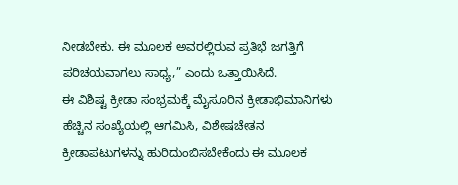ನೀಡಬೇಕು. ಈ ಮೂಲಕ ಅವರಲ್ಲಿರುವ ಪ್ರತಿಭೆ ಜಗತ್ತಿಗೆ ಪರಿಚಯವಾಗಲು ಸಾಧ್ಯ,” ಎಂದು ಒತ್ತಾಯಿಸಿದೆ.
ಈ ವಿಶಿಷ್ಟ ಕ್ರೀಡಾ ಸಂಭ್ರಮಕ್ಕೆ ಮೈಸೂರಿನ ಕ್ರೀಡಾಭಿಮಾನಿಗಳು ಹೆಚ್ಚಿನ ಸಂಖ್ಯೆಯಲ್ಲಿ ಆಗಮಿಸಿ, ವಿಶೇಷಚೇತನ ಕ್ರೀಡಾಪಟುಗಳನ್ನು ಹುರಿದುಂಬಿಸಬೇಕೆಂದು ಈ ಮೂಲಕ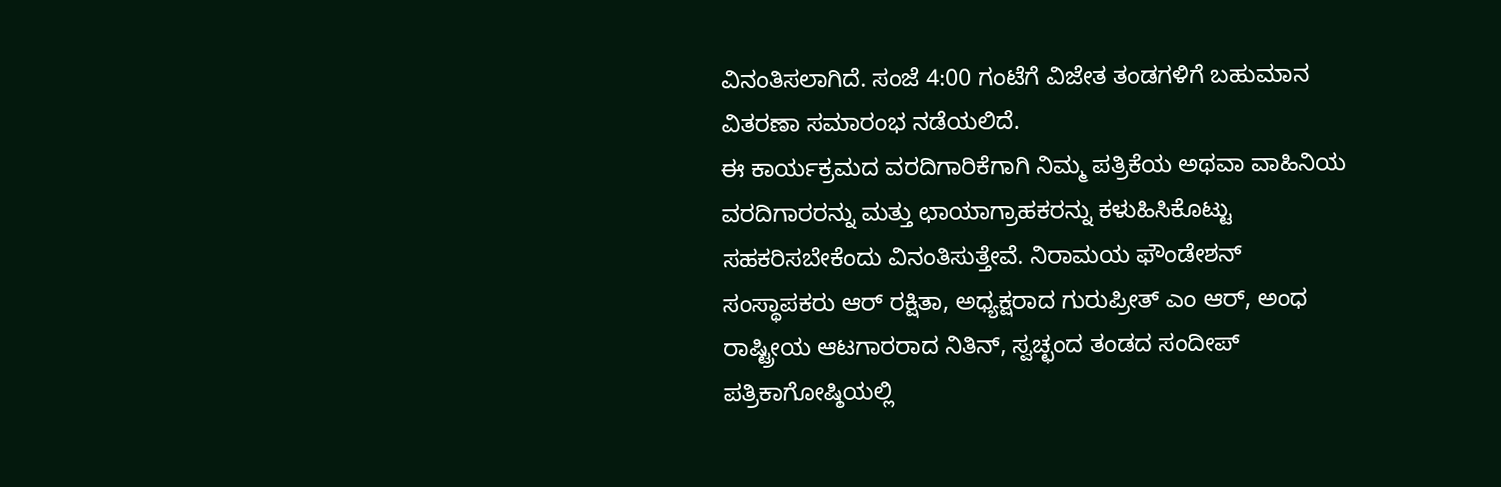ವಿನಂತಿಸಲಾಗಿದೆ. ಸಂಜೆ 4:00 ಗಂಟೆಗೆ ವಿಜೇತ ತಂಡಗಳಿಗೆ ಬಹುಮಾನ ವಿತರಣಾ ಸಮಾರಂಭ ನಡೆಯಲಿದೆ.
ಈ ಕಾರ್ಯಕ್ರಮದ ವರದಿಗಾರಿಕೆಗಾಗಿ ನಿಮ್ಮ ಪತ್ರಿಕೆಯ ಅಥವಾ ವಾಹಿನಿಯ ವರದಿಗಾರರನ್ನು ಮತ್ತು ಛಾಯಾಗ್ರಾಹಕರನ್ನು ಕಳುಹಿಸಿಕೊಟ್ಟು ಸಹಕರಿಸಬೇಕೆಂದು ವಿನಂತಿಸುತ್ತೇವೆ. ನಿರಾಮಯ ಫೌಂಡೇಶನ್ ಸಂಸ್ಥಾಪಕರು ಆರ್ ರಕ್ಷಿತಾ, ಅಧ್ಯಕ್ಷರಾದ ಗುರುಪ್ರೀತ್ ಎಂ ಆರ್, ಅಂಧ ರಾಷ್ಟ್ರೀಯ ಆಟಗಾರರಾದ ನಿತಿನ್, ಸ್ವಚ್ಛಂದ ತಂಡದ ಸಂದೀಪ್ ಪತ್ರಿಕಾಗೋಷ್ಠಿಯಲ್ಲಿ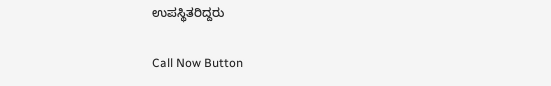ಉಪಸ್ಥಿತರಿದ್ದರು

Call Now Button